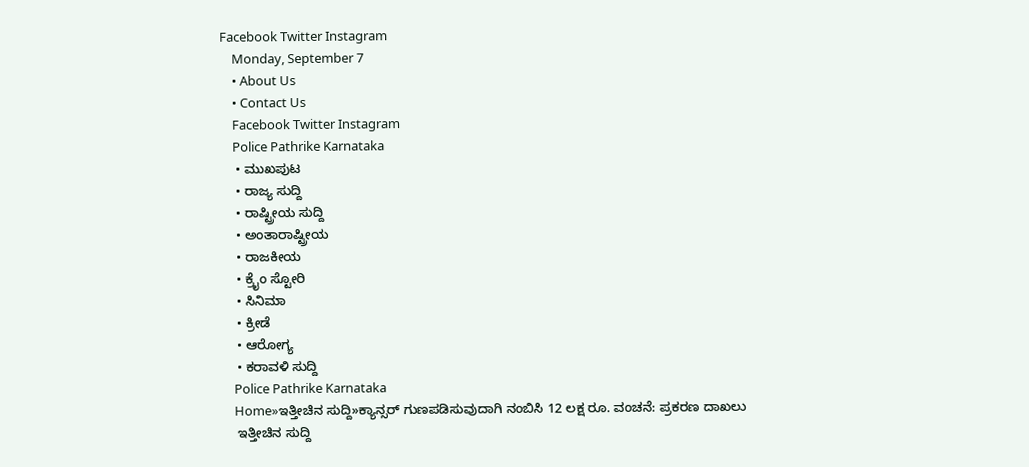Facebook Twitter Instagram
    Monday, September 7
    • About Us
    • Contact Us
    Facebook Twitter Instagram
    Police Pathrike Karnataka
    • ಮುಖಪುಟ
    • ರಾಜ್ಯ ಸುದ್ದಿ
    • ರಾಷ್ಟ್ರೀಯ ಸುದ್ದಿ
    • ಅಂತಾರಾಷ್ಟ್ರೀಯ
    • ರಾಜಕೀಯ
    • ಕ್ರೈಂ ಸ್ಟೋರಿ
    • ಸಿನಿಮಾ
    • ಕ್ರೀಡೆ
    • ಆರೋಗ್ಯ
    • ಕರಾವಳಿ ಸುದ್ದಿ
    Police Pathrike Karnataka
    Home»ಇತ್ತೀಚಿನ ಸುದ್ದಿ»ಕ್ಯಾನ್ಸರ್ ಗುಣಪಡಿಸುವುದಾಗಿ ನಂಬಿಸಿ 12 ಲಕ್ಷ ರೂ. ವಂಚನೆ: ಪ್ರಕರಣ ದಾಖಲು
    ಇತ್ತೀಚಿನ ಸುದ್ದಿ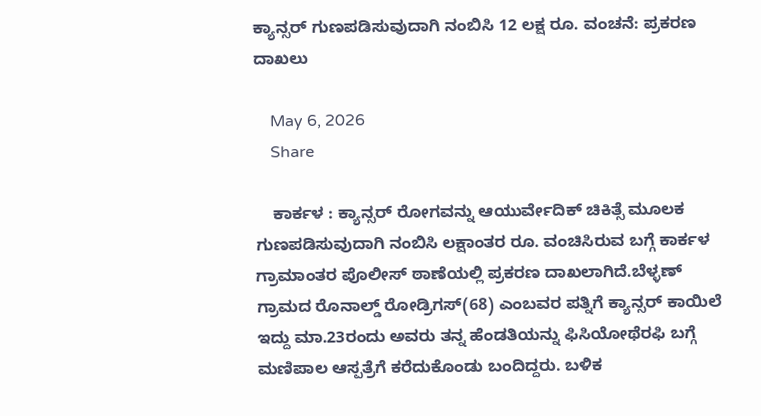ಕ್ಯಾನ್ಸರ್ ಗುಣಪಡಿಸುವುದಾಗಿ ನಂಬಿಸಿ 12 ಲಕ್ಷ ರೂ. ವಂಚನೆ: ಪ್ರಕರಣ ದಾಖಲು

    May 6, 2026
    Share

    ಕಾರ್ಕಳ : ಕ್ಯಾನ್ಸ‌ರ್ ರೋಗವನ್ನು ಆಯುರ್ವೇದಿಕ್ ಚಿಕಿತ್ಸೆ ಮೂಲಕ ಗುಣಪಡಿಸುವುದಾಗಿ ನಂಬಿಸಿ ಲಕ್ಷಾಂತರ ರೂ. ವಂಚಿಸಿರುವ ಬಗ್ಗೆ ಕಾರ್ಕಳ ಗ್ರಾಮಾಂತರ ಪೊಲೀಸ್‌ ಠಾಣೆಯಲ್ಲಿ ಪ್ರಕರಣ ದಾಖಲಾಗಿದೆ.ಬೆಳ್ಳಣ್ ಗ್ರಾಮದ ರೊನಾಲ್ಡ್ ರೋಡ್ರಿಗಸ್(68) ಎಂಬವರ ಪತ್ನಿಗೆ ಕ್ಯಾನ್ಸರ್ ಕಾಯಿಲೆ ಇದ್ದು ಮಾ.23ರಂದು ಅವರು ತನ್ನ ಹೆಂಡತಿಯನ್ನು ಫಿಸಿಯೋಥೆರಫಿ ಬಗ್ಗೆ ಮಣಿಪಾಲ ಆಸ್ಪತ್ರೆಗೆ ಕರೆದುಕೊಂಡು ಬಂದಿದ್ದರು. ಬಳಿಕ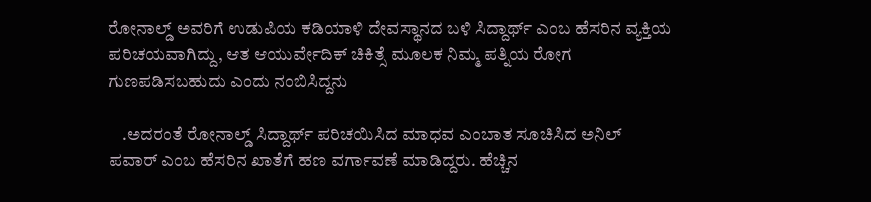ರೋನಾಲ್ಡ್ ಅವರಿಗೆ ಉಡುಪಿಯ ಕಡಿಯಾಳಿ ದೇವಸ್ಥಾನದ ಬಳಿ ಸಿದ್ದಾರ್ಥ್ ಎಂಬ ಹೆಸರಿನ ವ್ಯಕ್ತಿಯ ಪರಿಚಯವಾಗಿದ್ದು, ಆತ ಆಯುರ್ವೇದಿಕ್ ಚಿಕಿತ್ಸೆ ಮೂಲಕ ನಿಮ್ಮ ಪತ್ನಿಯ ರೋಗ ಗುಣಪಡಿಸಬಹುದು ಎಂದು ನಂಬಿಸಿದ್ದನು

    .ಅದರಂತೆ ರೋನಾಲ್ಡ್ ಸಿದ್ದಾರ್ಥ್ ಪರಿಚಯಿಸಿದ ಮಾಧವ ಎಂಬಾತ ಸೂಚಿಸಿದ ಅನಿಲ್ ಪವಾರ್ ಎಂಬ ಹೆಸರಿನ ಖಾತೆಗೆ ಹಣ ವರ್ಗಾವಣೆ ಮಾಡಿದ್ದರು. ಹೆಚ್ಚಿನ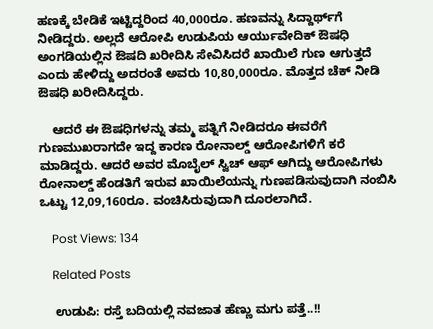ಹಣಕ್ಕೆ ಬೇಡಿಕೆ ಇಟ್ಟಿದ್ದರಿಂದ 40,000ರೂ. ಹಣವನ್ನು ಸಿದ್ದಾರ್ಥ್‌ಗೆ ನೀಡಿದ್ದರು. ಅಲ್ಲದೆ ಆರೋಪಿ ಉಡುಪಿಯ ಆರ್ಯುವೇದಿಕ್ ಔಷಧಿ ಅಂಗಡಿಯಲ್ಲಿನ ಔಷದಿ ಖರೀದಿಸಿ ಸೇವಿಸಿದರೆ ಖಾಯಿಲೆ ಗುಣ ಆಗುತ್ತದೆ ಎಂದು ಹೇಳಿದ್ದು ಅದರಂತೆ ಅವರು 10,80,000ರೂ. ಮೊತ್ತದ ಚೆಕ್ ನೀಡಿ ಔಷಧಿ ಖರೀದಿಸಿದ್ದರು.

    ಆದರೆ ಈ ಔಷಧಿಗಳನ್ನು ತಮ್ಮ ಪತ್ನಿಗೆ ನೀಡಿದರೂ ಈವರೆಗೆ ಗುಣಮುಖರಾಗದೇ ಇದ್ದ ಕಾರಣ ರೋನಾಲ್ಡ್ ಆರೋಪಿಗಳಿಗೆ ಕರೆ ಮಾಡಿದ್ದರು. ಆದರೆ ಅವರ ಮೊಬೈಲ್ ಸ್ವಿಚ್ ಆಫ್ ಆಗಿದ್ದು ಆರೋಪಿಗಳು ರೋನಾಲ್ಡ್ ಹೆಂಡತಿಗೆ ಇರುವ ಖಾಯಿಲೆಯನ್ನು ಗುಣಪಡಿಸುವುದಾಗಿ ನಂಬಿಸಿ ಒಟ್ಟು 12,09,160ರೂ. ವಂಚಿಸಿರುವುದಾಗಿ ದೂರಲಾಗಿದೆ.

    Post Views: 134

    Related Posts

    ಉಡುಪಿ: ರಸ್ತೆ ಬದಿಯಲ್ಲಿ ನವಜಾತ ಹೆಣ್ಣು ಮಗು ಪತ್ತೆ..!!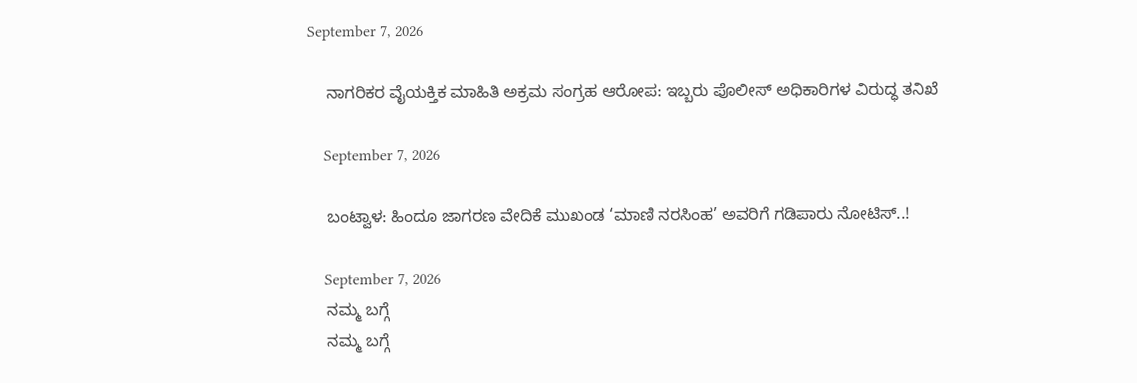September 7, 2026

    ನಾಗರಿಕರ ವೈಯಕ್ತಿಕ ಮಾಹಿತಿ ಅಕ್ರಮ ಸಂಗ್ರಹ ಆರೋಪ: ಇಬ್ಬರು ಪೊಲೀಸ್ ಅಧಿಕಾರಿಗಳ ವಿರುದ್ಧ ತನಿಖೆ

    September 7, 2026

    ಬಂಟ್ವಾಳ: ಹಿಂದೂ ಜಾಗರಣ ವೇದಿಕೆ ಮುಖಂಡ ‘ಮಾಣಿ ನರಸಿಂಹ’ ಅವರಿಗೆ ಗಡಿಪಾರು ನೋಟಿಸ್..!

    September 7, 2026
    ನಮ್ಮ ಬಗ್ಗೆ
    ನಮ್ಮ ಬಗ್ಗೆ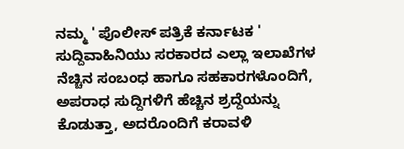ನಮ್ಮ ' ಪೊಲೀಸ್ ಪತ್ರಿಕೆ ಕರ್ನಾಟಕ ' ಸುದ್ದಿವಾಹಿನಿಯು ಸರಕಾರದ ಎಲ್ಲಾ ಇಲಾಖೆಗಳ ನೆಚ್ಚಿನ ಸಂಬಂಧ ಹಾಗೂ ಸಹಕಾರಗಳೊಂದಿಗೆ, ಅಪರಾಧ ಸುದ್ದಿಗಳಿಗೆ ಹೆಚ್ಚಿನ ಶ್ರದ್ದೆಯನ್ನು ಕೊಡುತ್ತಾ, ಅದರೊಂದಿಗೆ ಕರಾವಳಿ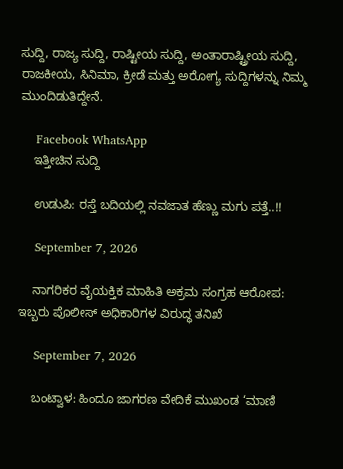ಸುದ್ದಿ, ರಾಜ್ಯ ಸುದ್ದಿ, ರಾಷ್ಟೀಯ ಸುದ್ದಿ, ಅಂತಾರಾಷ್ಟ್ರೀಯ ಸುದ್ದಿ, ರಾಜಕೀಯ, ಸಿನಿಮಾ, ಕ್ರೀಡೆ ಮತ್ತು ಅರೋಗ್ಯ ಸುದ್ದಿಗಳನ್ನು ನಿಮ್ಮ ಮುಂದಿಡುತಿದ್ದೇನೆ.

    Facebook WhatsApp
    ಇತ್ತೀಚಿನ ಸುದ್ದಿ

    ಉಡುಪಿ: ರಸ್ತೆ ಬದಿಯಲ್ಲಿ ನವಜಾತ ಹೆಣ್ಣು ಮಗು ಪತ್ತೆ..!!

    September 7, 2026

    ನಾಗರಿಕರ ವೈಯಕ್ತಿಕ ಮಾಹಿತಿ ಅಕ್ರಮ ಸಂಗ್ರಹ ಆರೋಪ: ಇಬ್ಬರು ಪೊಲೀಸ್ ಅಧಿಕಾರಿಗಳ ವಿರುದ್ಧ ತನಿಖೆ

    September 7, 2026

    ಬಂಟ್ವಾಳ: ಹಿಂದೂ ಜಾಗರಣ ವೇದಿಕೆ ಮುಖಂಡ ‘ಮಾಣಿ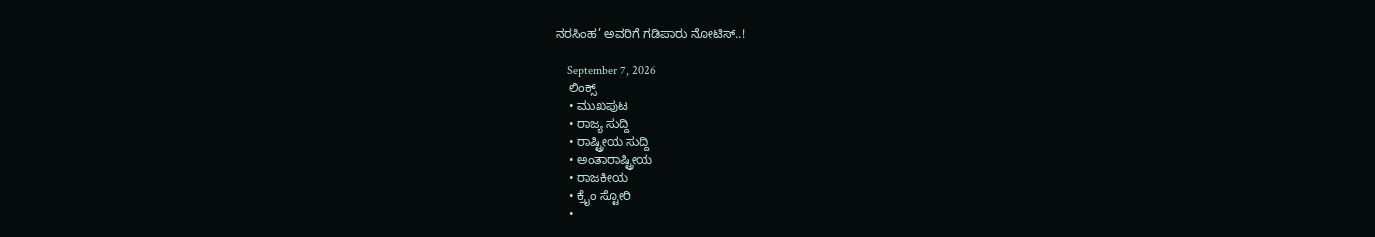ನರಸಿಂಹ’ ಅವರಿಗೆ ಗಡಿಪಾರು ನೋಟಿಸ್..!

    September 7, 2026
    ಲಿಂಕ್ಸ್
    • ಮುಖಪುಟ
    • ರಾಜ್ಯ ಸುದ್ದಿ
    • ರಾಷ್ಟ್ರೀಯ ಸುದ್ದಿ
    • ಅಂತಾರಾಷ್ಟ್ರೀಯ
    • ರಾಜಕೀಯ
    • ಕ್ರೈಂ ಸ್ಟೋರಿ
    •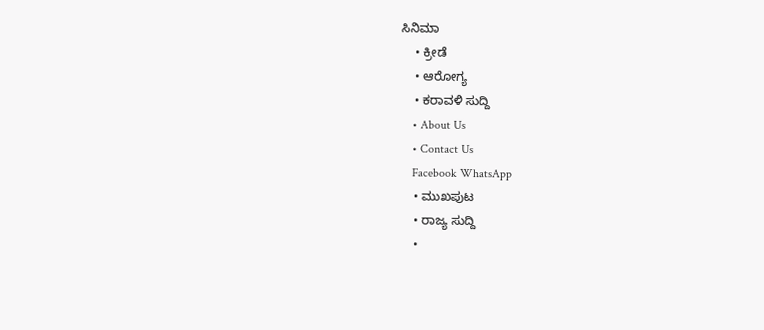ಸಿನಿಮಾ
    • ಕ್ರೀಡೆ
    • ಆರೋಗ್ಯ
    • ಕರಾವಳಿ ಸುದ್ದಿ
    • About Us
    • Contact Us
    Facebook WhatsApp
    • ಮುಖಪುಟ
    • ರಾಜ್ಯ ಸುದ್ದಿ
    •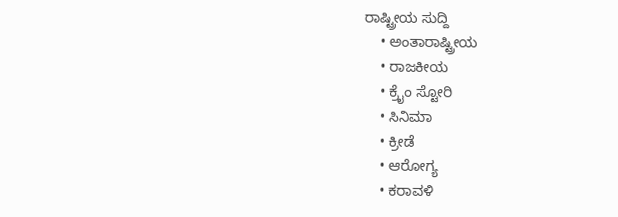ರಾಷ್ಟ್ರೀಯ ಸುದ್ದಿ
    • ಅಂತಾರಾಷ್ಟ್ರೀಯ
    • ರಾಜಕೀಯ
    • ಕ್ರೈಂ ಸ್ಟೋರಿ
    • ಸಿನಿಮಾ
    • ಕ್ರೀಡೆ
    • ಆರೋಗ್ಯ
    • ಕರಾವಳಿ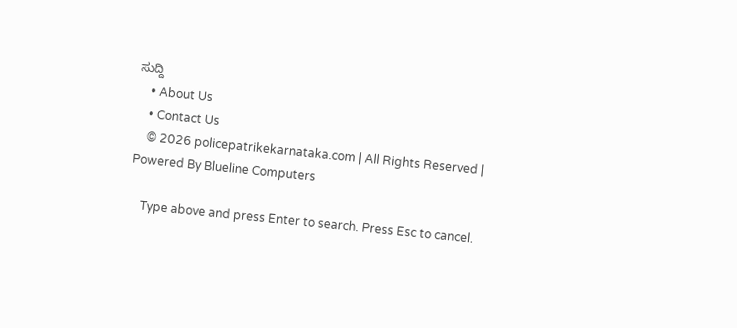ಸುದ್ದಿ
    • About Us
    • Contact Us
    © 2026 policepatrikekarnataka.com | All Rights Reserved | Powered By Blueline Computers

    Type above and press Enter to search. Press Esc to cancel.